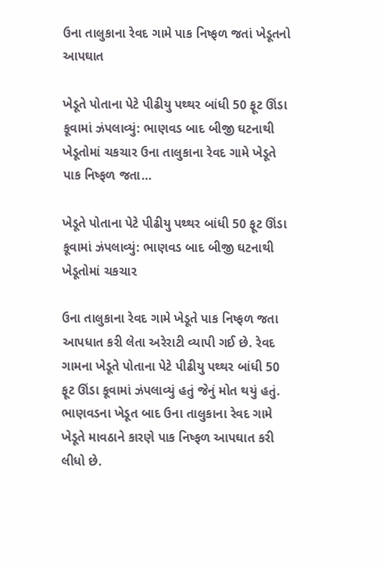ઉના તાલુકાના રેવદ ગામે પાક નિષ્ફળ જતાં ખેડૂતનો આપઘાત

ખેડૂતે પોતાના પેટે પીઢીયુ પથ્થર બાંધી 50 ફૂટ ઊંડા કૂવામાં ઝંપલાવ્યું: ભાણવડ બાદ બીજી ઘટનાથી ખેડૂતોમાં ચકચાર ઉના તાલુકાના રેવદ ગામે ખેડૂતે પાક નિષ્ફળ જતા…

ખેડૂતે પોતાના પેટે પીઢીયુ પથ્થર બાંધી 50 ફૂટ ઊંડા કૂવામાં ઝંપલાવ્યું: ભાણવડ બાદ બીજી ઘટનાથી ખેડૂતોમાં ચકચાર

ઉના તાલુકાના રેવદ ગામે ખેડૂતે પાક નિષ્ફળ જતા આપધાત કરી લેતા અરેરાટી વ્યાપી ગઈ છે. રેવદ ગામના ખેડૂતે પોતાના પેટે પીઢીયુ પથ્થર બાંધી 50 ફૂટ ઊંડા કૂવામાં ઝંપલાવ્યું હતું જેનું મોત થયું હતું. ભાણવડના ખેડૂત બાદ ઉના તાલુકાના રેવદ ગામે ખેડૂતે માવઠાને કારણે પાક નિષ્ફળ આપઘાત કરી લીધો છે.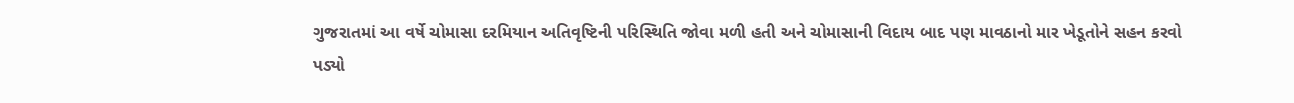ગુજરાતમાં આ વર્ષે ચોમાસા દરમિયાન અતિવૃષ્ટિની પરિસ્થિતિ જોવા મળી હતી અને ચોમાસાની વિદાય બાદ પણ માવઠાનો માર ખેડૂતોને સહન કરવો પડ્યો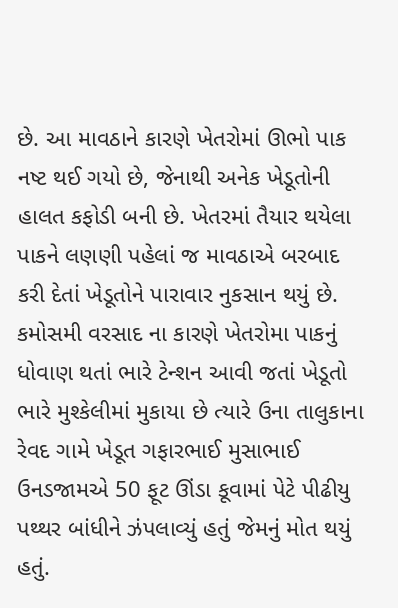છે. આ માવઠાને કારણે ખેતરોમાં ઊભો પાક નષ્ટ થઈ ગયો છે, જેનાથી અનેક ખેડૂતોની હાલત કફોડી બની છે. ખેતરમાં તૈયાર થયેલા પાકને લણણી પહેલાં જ માવઠાએ બરબાદ કરી દેતાં ખેડૂતોને પારાવાર નુકસાન થયું છે. કમોસમી વરસાદ ના કારણે ખેતરોમા પાકનું ધોવાણ થતાં ભારે ટેન્શન આવી જતાં ખેડૂતો ભારે મુશ્કેલીમાં મુકાયા છે ત્યારે ઉના તાલુકાના રેવદ ગામે ખેડૂત ગફારભાઈ મુસાભાઈ ઉનડજામએ 50 ફૂટ ઊંડા કૂવામાં પેટે પીઢીયુ પથ્થર બાંધીને ઝંપલાવ્યું હતું જેમનું મોત થયું હતું.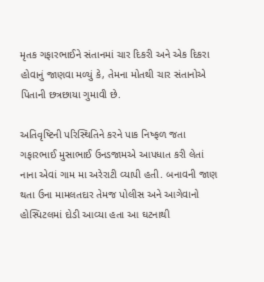મૃતક ગફારભાઈને સંતાનમાં ચાર દિકરી અને એક દિકરા હોવાનું જાણવા મળ્યું કે, તેમના મોતથી ચાર સંતાનોએ પિતાની છત્રછાયા ગુમાવી છે.

અતિવૃષ્ટિની પરિસ્થિતિને કરને પાક નિષ્ફળ જતા ગફારભાઈ મુસાભાઈ ઉનડજામએ આપધાત કરી લેતાં નાના એવાં ગામ મા અરેરાટી વ્યાપી હતી. બનાવની જાણ થતા ઉના મામલતદાર તેમજ પોલીસ અને આગેવાનો હોસ્પિટલમાં દોડી આવ્યા હતા આ ઘટનાથી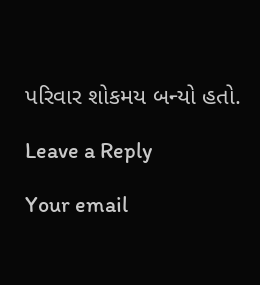પરિવાર શોકમય બન્યો હતો.

Leave a Reply

Your email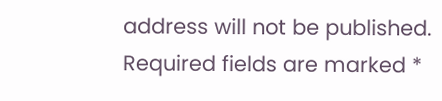address will not be published. Required fields are marked *